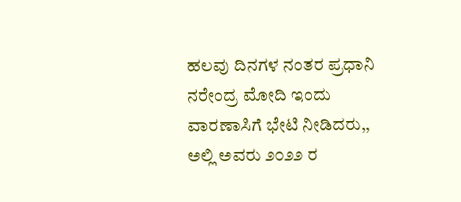ಹಲವು ದಿನಗಳ ನಂತರ ಪ್ರಧಾನಿ ನರೇಂದ್ರ ಮೋದಿ ಇಂದು ವಾರಣಾಸಿಗೆ ಭೇಟಿ ನೀಡಿದರು,, ಅಲ್ಲಿ ಅವರು ೨೦೨೨ ರ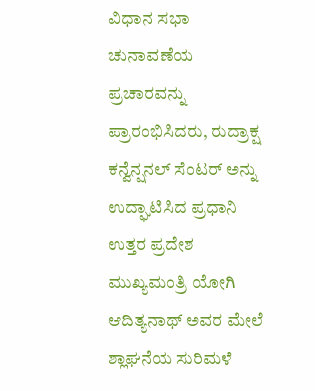ವಿಧಾನ ಸಭಾ ಚುನಾವಣೆಯ ಪ್ರಚಾರವನ್ನು ಪ್ರಾರಂಭಿಸಿದರು, ರುದ್ರಾಕ್ಷ ಕನ್ವೆನ್ಷನಲ್ ಸೆಂಟರ್ ಅನ್ನು ಉದ್ಘಾಟಿಸಿದ ಪ್ರಧಾನಿ ಉತ್ತರ ಪ್ರದೇಶ ಮುಖ್ಯಮಂತ್ರಿ ಯೋಗಿ ಆದಿತ್ಯನಾಥ್ ಅವರ ಮೇಲೆ ಶ್ಲಾಘನೆಯ ಸುರಿಮಳೆ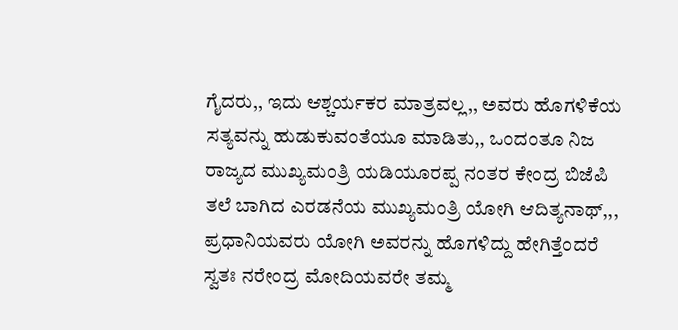ಗೈದರು,, ಇದು ಆಶ್ಚರ್ಯಕರ ಮಾತ್ರವಲ್ಲ,, ಅವರು ಹೊಗಳಿಕೆಯ ಸತ್ಯವನ್ನು ಹುಡುಕುವಂತೆಯೂ ಮಾಡಿತು,, ಒಂದಂತೂ ನಿಜ ರಾಜ್ಯದ ಮುಖ್ಯಮಂತ್ರಿ ಯಡಿಯೂರಪ್ಪ ನಂತರ ಕೇಂದ್ರ ಬಿಜೆಪಿ ತಲೆ ಬಾಗಿದ ಎರಡನೆಯ ಮುಖ್ಯಮಂತ್ರಿ ಯೋಗಿ ಆದಿತ್ಯನಾಥ್,,, ಪ್ರಧಾನಿಯವರು ಯೋಗಿ ಅವರನ್ನು ಹೊಗಳಿದ್ದು ಹೇಗಿತ್ತೆಂದರೆ ಸ್ವತಃ ನರೇಂದ್ರ ಮೋದಿಯವರೇ ತಮ್ಮ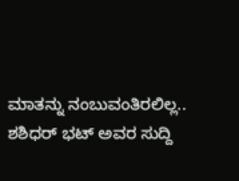ಮಾತನ್ನು ನಂಬುವಂತಿರಲಿಲ್ಲ.. ಶಶಿಧರ್ ಭಟ್ ಅವರ ಸುದ್ದಿ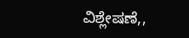ವಿಶ್ಲೇಷಣೆ,,